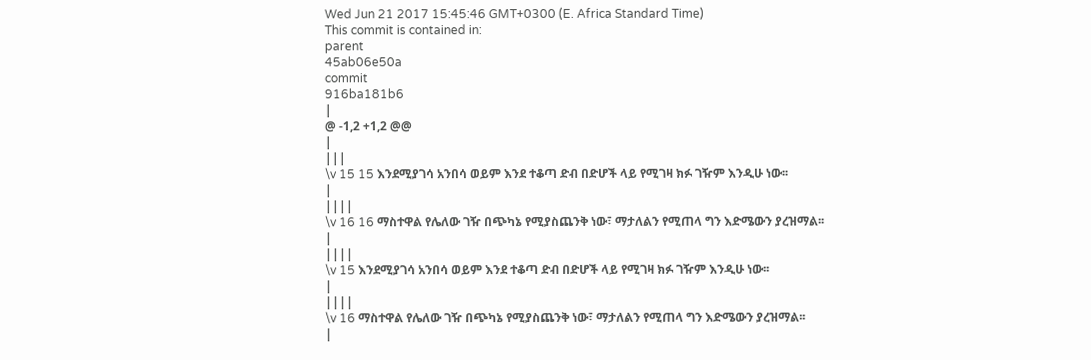Wed Jun 21 2017 15:45:46 GMT+0300 (E. Africa Standard Time)
This commit is contained in:
parent
45ab06e50a
commit
916ba181b6
|
@ -1,2 +1,2 @@
|
|||
\v 15 15 እንደሚያገሳ አንበሳ ወይም እንደ ተቆጣ ድብ በድሆች ላይ የሚገዛ ክፉ ገዥም እንዲሁ ነው፡፡
|
||||
\v 16 16 ማስተዋል የሌለው ገዥ በጭካኔ የሚያስጨንቅ ነው፣ ማታለልን የሚጠላ ግን እድሜውን ያረዝማል፡፡
|
||||
\v 15 እንደሚያገሳ አንበሳ ወይም እንደ ተቆጣ ድብ በድሆች ላይ የሚገዛ ክፉ ገዥም እንዲሁ ነው፡፡
|
||||
\v 16 ማስተዋል የሌለው ገዥ በጭካኔ የሚያስጨንቅ ነው፣ ማታለልን የሚጠላ ግን እድሜውን ያረዝማል፡፡
|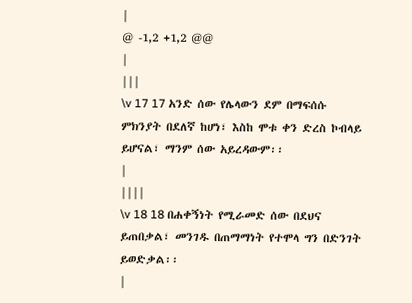|
@ -1,2 +1,2 @@
|
|||
\v 17 17 አንድ ሰው የሌላውን ደም በማፍሰሱ ምክንያት በደለኛ ከሆነ፣ እስከ ሞቱ ቀን ድረስ ኮብላይ ይሆናል፣ ማንም ሰው አይረዳውም፡፡
|
||||
\v 18 18 በሐቀኝነት የሚራመድ ሰው በደህና ይጠበቃል፣ መንገዱ በጠማማነት የተሞላ ግን በድንገት ይወድቃል፡፡
|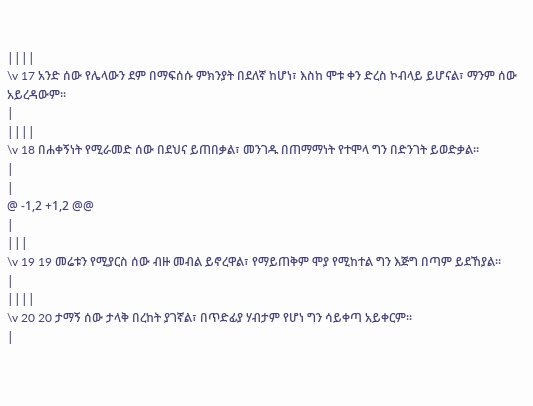||||
\v 17 አንድ ሰው የሌላውን ደም በማፍሰሱ ምክንያት በደለኛ ከሆነ፣ እስከ ሞቱ ቀን ድረስ ኮብላይ ይሆናል፣ ማንም ሰው አይረዳውም፡፡
|
||||
\v 18 በሐቀኝነት የሚራመድ ሰው በደህና ይጠበቃል፣ መንገዱ በጠማማነት የተሞላ ግን በድንገት ይወድቃል፡፡
|
|
@ -1,2 +1,2 @@
|
|||
\v 19 19 መሬቱን የሚያርስ ሰው ብዙ መብል ይኖረዋል፣ የማይጠቅም ሞያ የሚከተል ግን እጅግ በጣም ይደኸያል፡፡
|
||||
\v 20 20 ታማኝ ሰው ታላቅ በረከት ያገኛል፣ በጥድፊያ ሃብታም የሆነ ግን ሳይቀጣ አይቀርም፡፡
|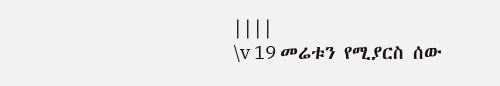||||
\v 19 መሬቱን የሚያርስ ሰው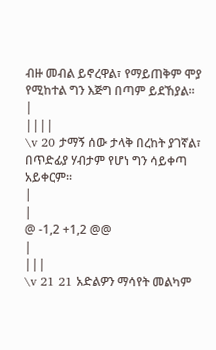ብዙ መብል ይኖረዋል፣ የማይጠቅም ሞያ የሚከተል ግን እጅግ በጣም ይደኸያል፡፡
|
||||
\v 20 ታማኝ ሰው ታላቅ በረከት ያገኛል፣ በጥድፊያ ሃብታም የሆነ ግን ሳይቀጣ አይቀርም፡፡
|
|
@ -1,2 +1,2 @@
|
|||
\v 21 21 አድልዎን ማሳየት መልካም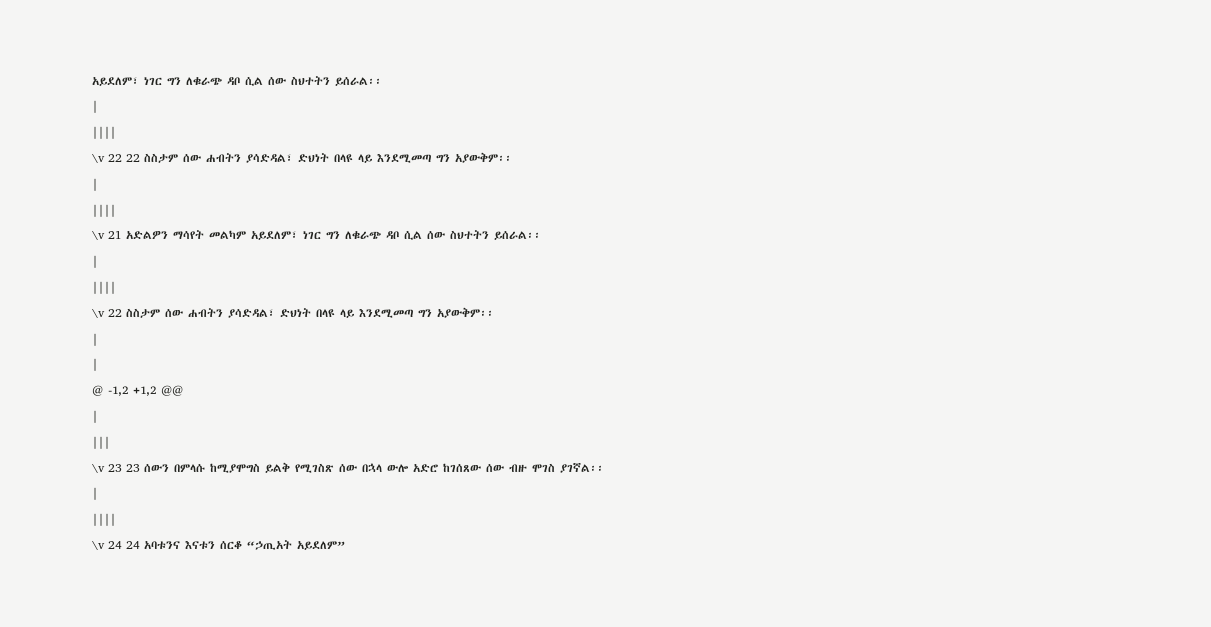አይደለም፣ ነገር ግን ለቁራጭ ዳቦ ሲል ሰው ስህተትን ይሰራል፡፡
|
||||
\v 22 22 ስስታም ሰው ሐብትን ያሳድዳል፣ ድህነት በላዩ ላይ እንደሚመጣ ግን አያውቅም፡፡
|
||||
\v 21 አድልዎን ማሳየት መልካም አይደለም፣ ነገር ግን ለቁራጭ ዳቦ ሲል ሰው ስህተትን ይሰራል፡፡
|
||||
\v 22 ስስታም ሰው ሐብትን ያሳድዳል፣ ድህነት በላዩ ላይ እንደሚመጣ ግን አያውቅም፡፡
|
|
@ -1,2 +1,2 @@
|
|||
\v 23 23 ሰውን በምላሱ ከሚያሞግስ ይልቅ የሚገስጽ ሰው በኋላ ውሎ አድሮ ከገሰጸው ሰው ብዙ ሞገስ ያገኛል፡፡
|
||||
\v 24 24 አባቱንና እናቱን ሰርቆ “ኃጢአት አይደለም”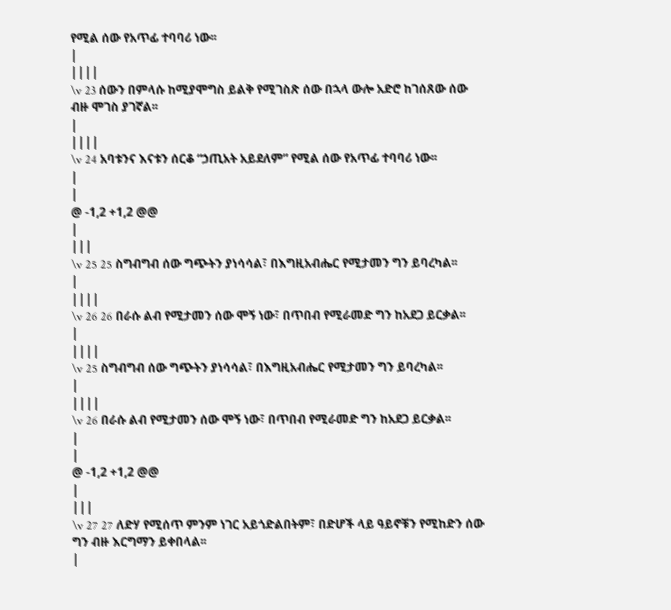የሚል ሰው የአጥፊ ተባባሪ ነው፡፡
|
||||
\v 23 ሰውን በምላሱ ከሚያሞግስ ይልቅ የሚገስጽ ሰው በኋላ ውሎ አድሮ ከገሰጸው ሰው ብዙ ሞገስ ያገኛል፡፡
|
||||
\v 24 አባቱንና እናቱን ሰርቆ “ኃጢአት አይደለም” የሚል ሰው የአጥፊ ተባባሪ ነው፡፡
|
|
@ -1,2 +1,2 @@
|
|||
\v 25 25 ስግብግብ ሰው ግጭትን ያነሳሳል፣ በእግዚአብሔር የሚታመን ግን ይባረካል፡፡
|
||||
\v 26 26 በራሱ ልብ የሚታመን ሰው ሞኝ ነው፣ በጥበብ የሚራመድ ግን ከአደጋ ይርቃል፡፡
|
||||
\v 25 ስግብግብ ሰው ግጭትን ያነሳሳል፣ በእግዚአብሔር የሚታመን ግን ይባረካል፡፡
|
||||
\v 26 በራሱ ልብ የሚታመን ሰው ሞኝ ነው፣ በጥበብ የሚራመድ ግን ከአደጋ ይርቃል፡፡
|
|
@ -1,2 +1,2 @@
|
|||
\v 27 27 ለድሃ የሚሰጥ ምንም ነገር አይጎድልበትም፣ በድሆች ላይ ዓይኖቹን የሚከድን ሰው ግን ብዙ እርግማን ይቀበላል፡፡
|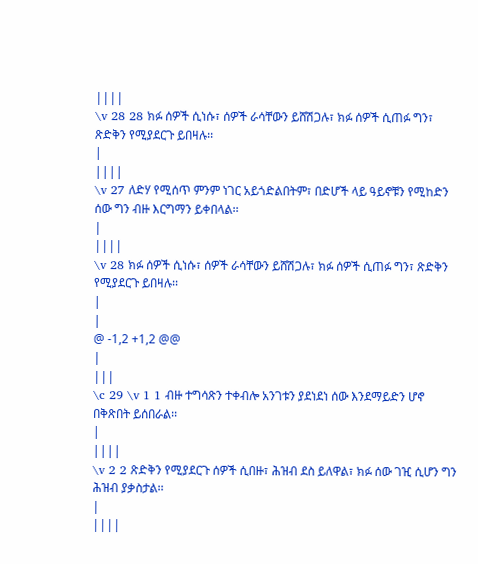||||
\v 28 28 ክፉ ሰዎች ሲነሱ፣ ሰዎች ራሳቸውን ይሸሽጋሉ፣ ክፉ ሰዎች ሲጠፉ ግን፣ ጽድቅን የሚያደርጉ ይበዛሉ፡፡
|
||||
\v 27 ለድሃ የሚሰጥ ምንም ነገር አይጎድልበትም፣ በድሆች ላይ ዓይኖቹን የሚከድን ሰው ግን ብዙ እርግማን ይቀበላል፡፡
|
||||
\v 28 ክፉ ሰዎች ሲነሱ፣ ሰዎች ራሳቸውን ይሸሽጋሉ፣ ክፉ ሰዎች ሲጠፉ ግን፣ ጽድቅን የሚያደርጉ ይበዛሉ፡፡
|
|
@ -1,2 +1,2 @@
|
|||
\c 29 \v 1 1 ብዙ ተግሳጽን ተቀብሎ አንገቱን ያደነደነ ሰው እንደማይድን ሆኖ በቅጽበት ይሰበራል፡፡
|
||||
\v 2 2 ጽድቅን የሚያደርጉ ሰዎች ሲበዙ፣ ሕዝብ ደስ ይለዋል፣ ክፉ ሰው ገዢ ሲሆን ግን ሕዝብ ያቃስታል፡፡
|
||||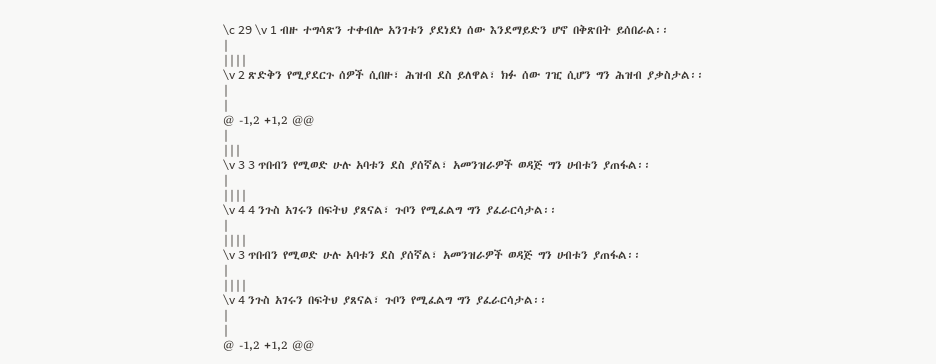\c 29 \v 1 ብዙ ተግሳጽን ተቀብሎ አንገቱን ያደነደነ ሰው እንደማይድን ሆኖ በቅጽበት ይሰበራል፡፡
|
||||
\v 2 ጽድቅን የሚያደርጉ ሰዎች ሲበዙ፣ ሕዝብ ደስ ይለዋል፣ ክፉ ሰው ገዢ ሲሆን ግን ሕዝብ ያቃስታል፡፡
|
|
@ -1,2 +1,2 @@
|
|||
\v 3 3 ጥበብን የሚወድ ሁሉ አባቱን ደስ ያሰኛል፣ አመንዝራዎች ወዳጅ ግን ሀብቱን ያጠፋል፡፡
|
||||
\v 4 4 ንጉስ አገሩን በፍትህ ያጸናል፣ ጉቦን የሚፈልግ ግን ያፈራርሳታል፡፡
|
||||
\v 3 ጥበብን የሚወድ ሁሉ አባቱን ደስ ያሰኛል፣ አመንዝራዎች ወዳጅ ግን ሀብቱን ያጠፋል፡፡
|
||||
\v 4 ንጉስ አገሩን በፍትህ ያጸናል፣ ጉቦን የሚፈልግ ግን ያፈራርሳታል፡፡
|
|
@ -1,2 +1,2 @@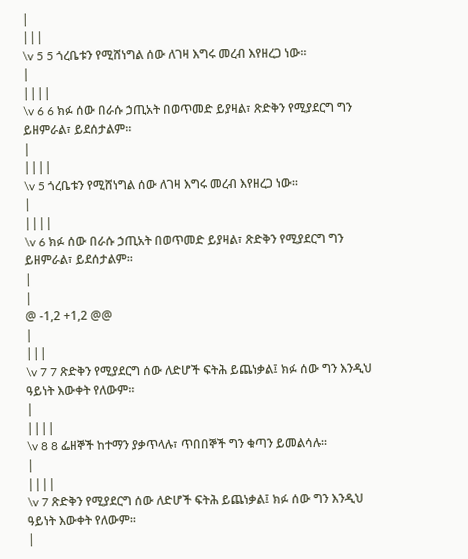|
|||
\v 5 5 ጎረቤቱን የሚሸነግል ሰው ለገዛ እግሩ መረብ እየዘረጋ ነው፡፡
|
||||
\v 6 6 ክፉ ሰው በራሱ ኃጢአት በወጥመድ ይያዛል፣ ጽድቅን የሚያደርግ ግን ይዘምራል፣ ይደሰታልም፡፡
|
||||
\v 5 ጎረቤቱን የሚሸነግል ሰው ለገዛ እግሩ መረብ እየዘረጋ ነው፡፡
|
||||
\v 6 ክፉ ሰው በራሱ ኃጢአት በወጥመድ ይያዛል፣ ጽድቅን የሚያደርግ ግን ይዘምራል፣ ይደሰታልም፡፡
|
|
@ -1,2 +1,2 @@
|
|||
\v 7 7 ጽድቅን የሚያደርግ ሰው ለድሆች ፍትሕ ይጨነቃል፤ ክፉ ሰው ግን እንዲህ ዓይነት እውቀት የለውም፡፡
|
||||
\v 8 8 ፌዘኞች ከተማን ያቃጥላሉ፣ ጥበበኞች ግን ቁጣን ይመልሳሉ፡፡
|
||||
\v 7 ጽድቅን የሚያደርግ ሰው ለድሆች ፍትሕ ይጨነቃል፤ ክፉ ሰው ግን እንዲህ ዓይነት እውቀት የለውም፡፡
|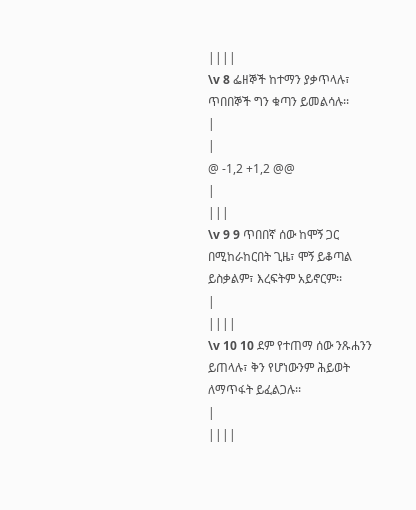||||
\v 8 ፌዘኞች ከተማን ያቃጥላሉ፣ ጥበበኞች ግን ቁጣን ይመልሳሉ፡፡
|
|
@ -1,2 +1,2 @@
|
|||
\v 9 9 ጥበበኛ ሰው ከሞኝ ጋር በሚከራከርበት ጊዜ፣ ሞኝ ይቆጣል ይስቃልም፣ እረፍትም አይኖርም፡፡
|
||||
\v 10 10 ደም የተጠማ ሰው ንጹሐንን ይጠላሉ፣ ቅን የሆነውንም ሕይወት ለማጥፋት ይፈልጋሉ፡፡
|
||||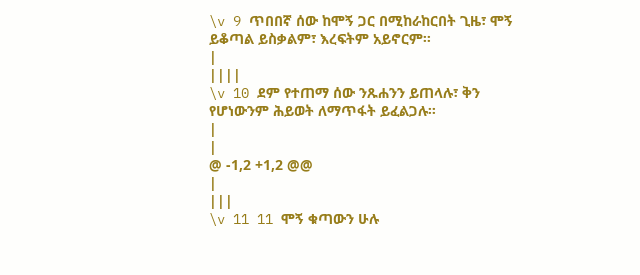\v 9 ጥበበኛ ሰው ከሞኝ ጋር በሚከራከርበት ጊዜ፣ ሞኝ ይቆጣል ይስቃልም፣ እረፍትም አይኖርም፡፡
|
||||
\v 10 ደም የተጠማ ሰው ንጹሐንን ይጠላሉ፣ ቅን የሆነውንም ሕይወት ለማጥፋት ይፈልጋሉ፡፡
|
|
@ -1,2 +1,2 @@
|
|||
\v 11 11 ሞኝ ቁጣውን ሁሉ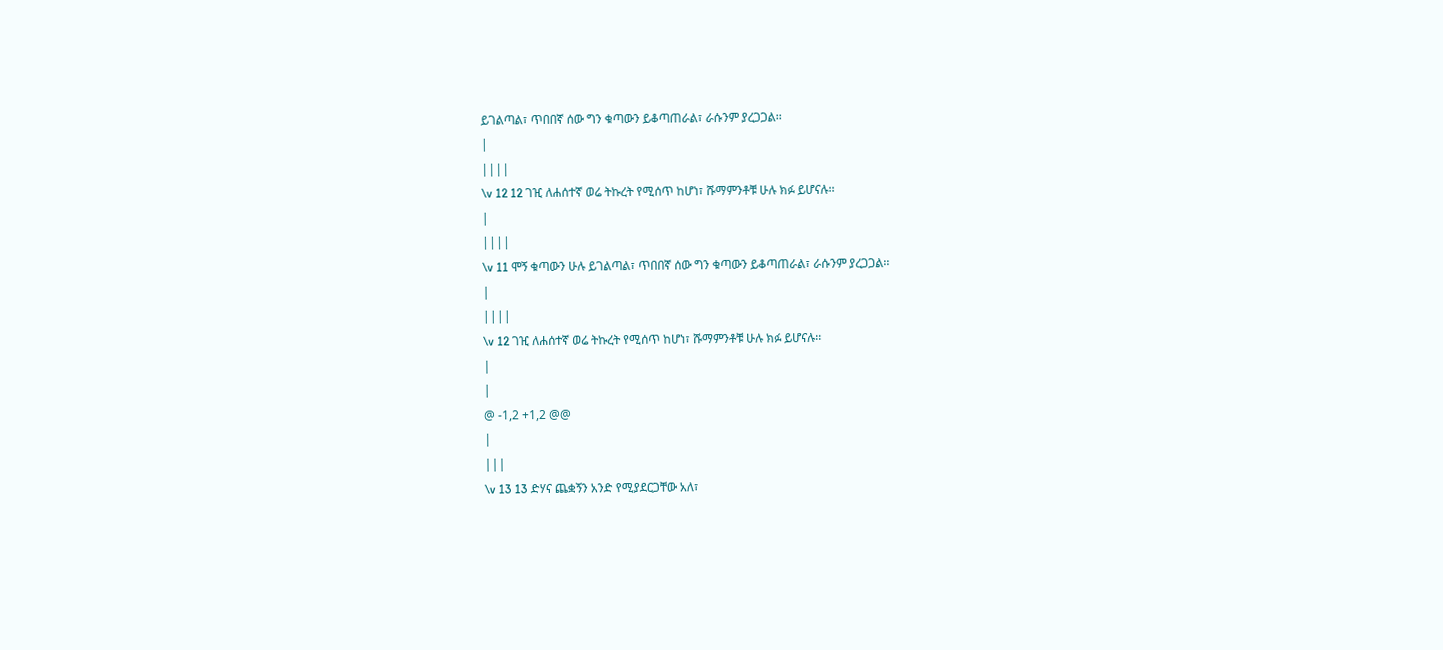ይገልጣል፣ ጥበበኛ ሰው ግን ቁጣውን ይቆጣጠራል፣ ራሱንም ያረጋጋል፡፡
|
||||
\v 12 12 ገዢ ለሐሰተኛ ወሬ ትኩረት የሚሰጥ ከሆነ፣ ሹማምንቶቹ ሁሉ ክፉ ይሆናሉ፡፡
|
||||
\v 11 ሞኝ ቁጣውን ሁሉ ይገልጣል፣ ጥበበኛ ሰው ግን ቁጣውን ይቆጣጠራል፣ ራሱንም ያረጋጋል፡፡
|
||||
\v 12 ገዢ ለሐሰተኛ ወሬ ትኩረት የሚሰጥ ከሆነ፣ ሹማምንቶቹ ሁሉ ክፉ ይሆናሉ፡፡
|
|
@ -1,2 +1,2 @@
|
|||
\v 13 13 ድሃና ጨቋኝን አንድ የሚያደርጋቸው አለ፣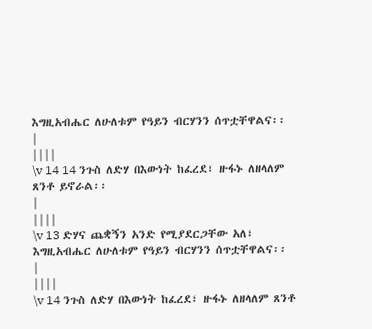እግዚአብሔር ለሁለቱም የዓይን ብርሃንን ሰጥቷቸዋልና፡፡
|
||||
\v 14 14 ንጉስ ለድሃ በእውነት ከፈረደ፣ ዙፋኑ ለዘላለም ጸንቶ ይኖራል፡፡
|
||||
\v 13 ድሃና ጨቋኝን አንድ የሚያደርጋቸው አለ፣ እግዚአብሔር ለሁለቱም የዓይን ብርሃንን ሰጥቷቸዋልና፡፡
|
||||
\v 14 ንጉስ ለድሃ በእውነት ከፈረደ፣ ዙፋኑ ለዘላለም ጸንቶ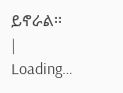ይኖራል፡፡
|
Loading…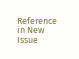Reference in New Issue